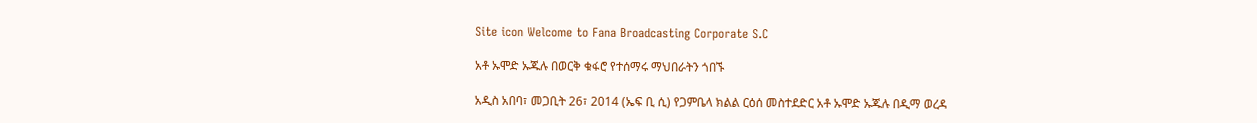Site icon Welcome to Fana Broadcasting Corporate S.C

አቶ ኡሞድ ኡጁሉ በወርቅ ቁፋሮ የተሰማሩ ማህበራትን ጎበኙ

አዲስ አበባ፣ መጋቢት 26፣ 2014 (ኤፍ ቢ ሲ) የጋምቤላ ክልል ርዕሰ መስተደድር አቶ ኡሞድ ኡጁሉ በዲማ ወረዳ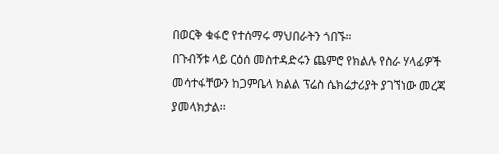በወርቅ ቁፋሮ የተሰማሩ ማህበራትን ጎበኙ።
በጉብኝቱ ላይ ርዕሰ መስተዳድሩን ጨምሮ የክልሉ የስራ ሃላፊዎች መሳተፋቸውን ከጋምቤላ ክልል ፕሬስ ሴክሬታሪያት ያገኘነው መረጃ ያመላክታል፡፡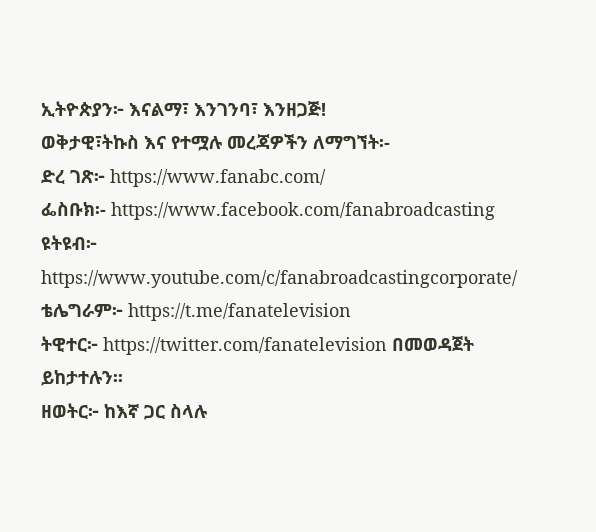ኢትዮጵያን፦ እናልማ፣ እንገንባ፣ እንዘጋጅ!
ወቅታዊ፣ትኩስ እና የተሟሉ መረጃዎችን ለማግኘት፡-
ድረ ገጽ፦ https://www.fanabc.com/
ፌስቡክ፡- https://www.facebook.com/fanabroadcasting
ዩትዩብ፦ https://www.youtube.com/c/fanabroadcastingcorporate/
ቴሌግራም፦ https://t.me/fanatelevision
ትዊተር፦ https://twitter.com/fanatelevision በመወዳጀት ይከታተሉን፡፡
ዘወትር፦ ከእኛ ጋር ስላሉ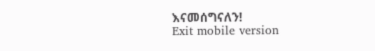እናመሰግናለን!
Exit mobile version